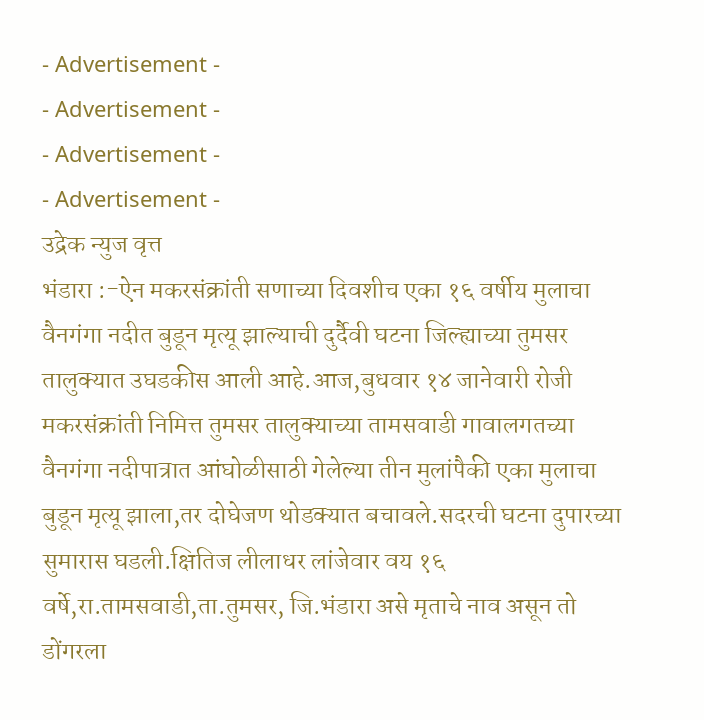- Advertisement -
- Advertisement -
- Advertisement -
- Advertisement -
उद्रेक न्युज वृत्त
भंडारा :-ऐन मकरसंक्रांती सणाच्या दिवशीच एका १६ वर्षीय मुलाचा वैनगंगा नदीत बुडून मृत्यू झाल्याची दुर्दैवी घटना जिल्ह्याच्या तुमसर तालुक्यात उघडकीस आली आहे.आज,बुधवार १४ जानेवारी रोजी मकरसंक्रांती निमित्त तुमसर तालुक्याच्या तामसवाडी गावालगतच्या वैनगंगा नदीपात्रात आंघोळीसाठी गेलेल्या तीन मुलांपैकी एका मुलाचा बुडून मृत्यू झाला,तर दोघेजण थोडक्यात बचावले.सदरची घटना दुपारच्या सुमारास घडली.क्षितिज लीलाधर लांजेवार वय १६ वर्षे,रा.तामसवाडी,ता.तुमसर, जि.भंडारा असे मृताचे नाव असून तो डोंगरला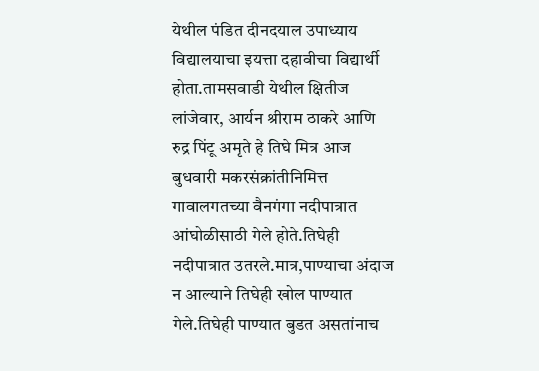येथील पंडित दीनदयाल उपाध्याय विद्यालयाचा इयत्ता दहावीचा विद्यार्थी होता.तामसवाडी येथील क्षितीज लांजेवार, आर्यन श्रीराम ठाकरे आणि रुद्र पिंटू अमृते हे तिघे मित्र आज बुधवारी मकरसंक्रांतीनिमित्त गावालगतच्या वैनगंगा नदीपात्रात आंघोळीसाठी गेले होते.तिघेही नदीपात्रात उतरले.मात्र,पाण्याचा अंदाज न आल्याने तिघेही खोल पाण्यात गेले.तिघेही पाण्यात बुडत असतांनाच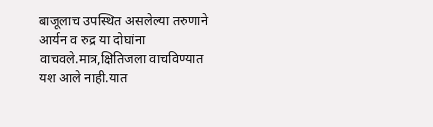बाजूलाच उपस्थित असलेल्या तरुणाने आर्यन व रुद्र या दोघांना वाचवले.मात्र,क्षितिजला वाचविण्यात यश आले नाही.यात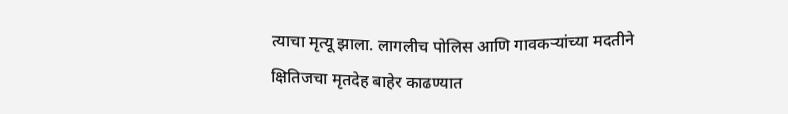त्याचा मृत्यू झाला. लागलीच पोलिस आणि गावकऱ्यांच्या मदतीने क्षितिजचा मृतदेह बाहेर काढण्यात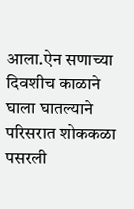आला.ऐन सणाच्या दिवशीच काळाने घाला घातल्याने परिसरात शोककळा पसरली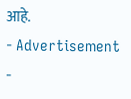आहे.
- Advertisement -